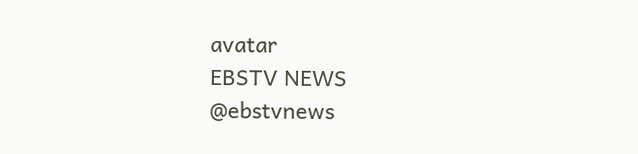avatar
EBSTV NEWS
@ebstvnews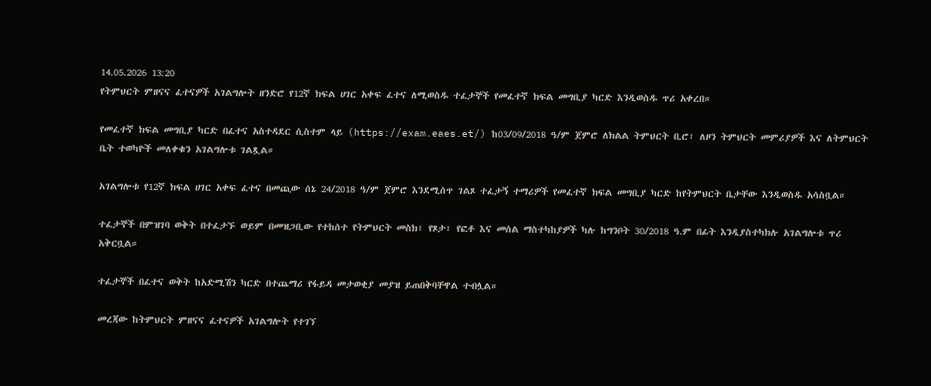14.05.2026 13:20
የትምህርት ምዘናና ፈተናዎች አገልግሎት ዘንድሮ የ12ኛ ክፍል ሀገር አቀፍ ፈተና ለሚወስዱ ተፈታኞች የመፈተኛ ክፍል መግቢያ ካርድ እንዲወስዱ ጥሪ አቀረበ።

የመፈተኛ ክፍል መግቢያ ካርድ በፈተና አስተዳደር ሲስተም ላይ (https://exam.eaes.et/) ከ03/09/2018 ዓ/ም ጀምሮ ለክልል ትምህርት ቢሮ፣ ለዞን ትምህርት መምሪያዎች እና ለትምህርት ቤት ተወካዮች መለቀቁን አገልግሎቱ ገልጿል።

አገልግሎቱ የ12ኛ ክፍል ሀገር አቀፍ ፈተና በመጪው ሰኔ 24/2018 ዓ/ም ጀምሮ እንደሚሰጥ ገልጾ ተፈታኝ ተማሪዎች የመፈተኛ ክፍል መግቢያ ካርድ ከየትምህርት ቤታቸው እንዲወስዱ አሳስቧል።

ተፈታኞች በምዝገባ ወቅት በተፈታኙ ወይም በመዝጋቢው የተከሰተ የትምህርት መስክ፣ የጾታ፣ የፎቶ እና መሰል ማስተካከያዎች ካሉ ከግንቦት 30/2018 ዓ.ም በፊት እንዲያስተካክሉ አገልግሎቱ ጥሪ አቅርቧል።

ተፈታኞች በፈተና ወቅት ከአድሚሽን ካርድ በተጨማሪ የፋይዳ መታወቂያ መያዝ ይጠበቅባቸዋል ተብሏል።

መረጃው ከትምህርት ምዘናና ፈተናዎች አገልግሎት የተገኘ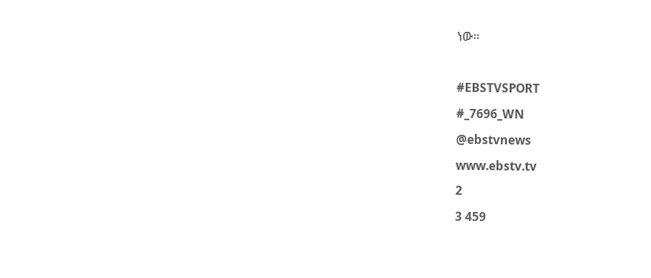ነው።

#EBSTVSPORT
#_7696_WN
@ebstvnews
www.ebstv.tv
2
3 459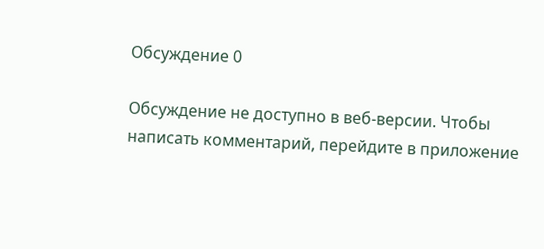Обсуждение 0

Обсуждение не доступно в веб-версии. Чтобы написать комментарий, перейдите в приложение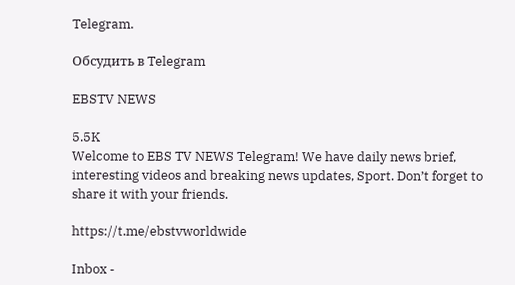Telegram.

Обсудить в Telegram

EBSTV NEWS

5.5K
Welcome to EBS TV NEWS Telegram! We have daily news brief, interesting videos and breaking news updates, Sport. Don’t forget to share it with your friends.

https://t.me/ebstvworldwide

Inbox -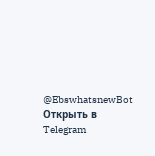@EbswhatsnewBot
Открыть в Telegram